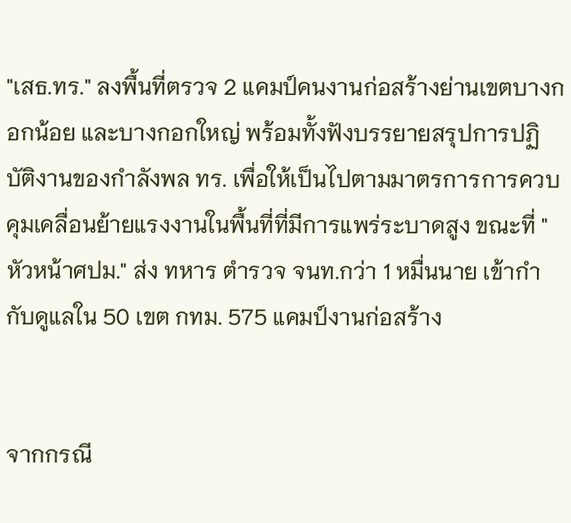"เสธ.ทร." ลงพื้นที่ตรวจ 2 แคมป์คนงานก่อสร้างย่านเขตบางกอกน้อย และบางกอกใหญ่ พร้อมทั้งฟังบรรยายสรุปการปฏิบัติงานของกำลังพล ทร. เพื่อให้เป็นไปตามมาตรการการควบคุมเคลื่อนย้ายแรงงานในพื้นที่ที่มีการแพร่ระบาดสูง ขณะที่ "หัวหน้าศปม." ส่ง ทหาร ตำรวจ จนท.กว่า 1 หมื่นนาย เข้ากำกับดูแลใน 50 เขต กทม. 575 แคมป์งานก่อสร้าง


จากกรณี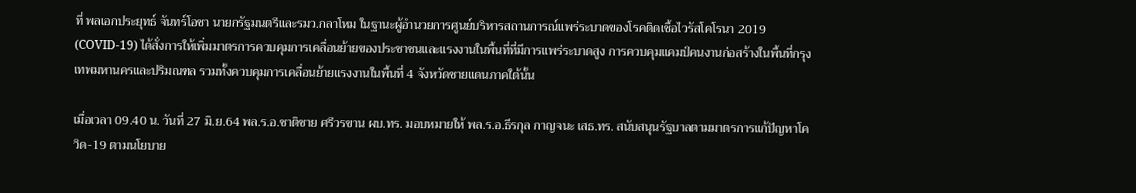ที่ พลเอกประยุทธ์ จันทร์โอชา นายกรัฐมนตรีและรมว.กลาโหม ในฐานะผู้อำนวยการศูนย์บริหารสถานการณ์แพร่ระบาดของโรคติดเชื้อไวรัสโคโรนา 2019 (COVID-19) ได้สั่งการให้เพิ่มมาตรการควบคุมการเคลื่อนย้ายของประชาชนและแรงงานในพื้นที่ที่มีการแพร่ระบาดสูง การควบคุมแคมป์คนงานก่อสร้างในพื้นที่กรุงเทพมหานครและปริมณฑล รวมทั้งควบคุมการเคลื่อนย้ายแรงงานในพื้นที่ 4 จังหวัดชายแดนภาคใต้นั้น

เมื่อเวลา 09.40 น. วันที่ 27 มิ.ย.64 พล.ร.อ.ชาติชาย ศรีวรขาน ผบ.ทร. มอบหมายให้ พล.ร.อ.ธีรกุล กาญจนะ เสธ.ทร. สนับสนุนรัฐบาลตามมาตรการแก้ปัญหาโควิด-19 ตามนโยบาย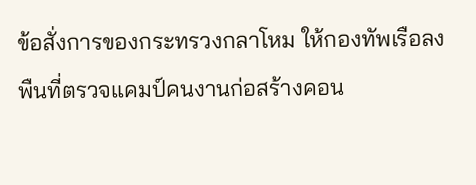ข้อสั่งการของกระทรวงกลาโหม ให้กองทัพเรือลงพืนที่ตรวจแคมป์คนงานก่อสร้างคอน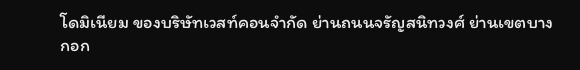โดมิเนียม ของบริษัทเวสท์คอนจำกัด ย่านถนนจรัญสนิทวงศ์ ย่านเขตบางกอก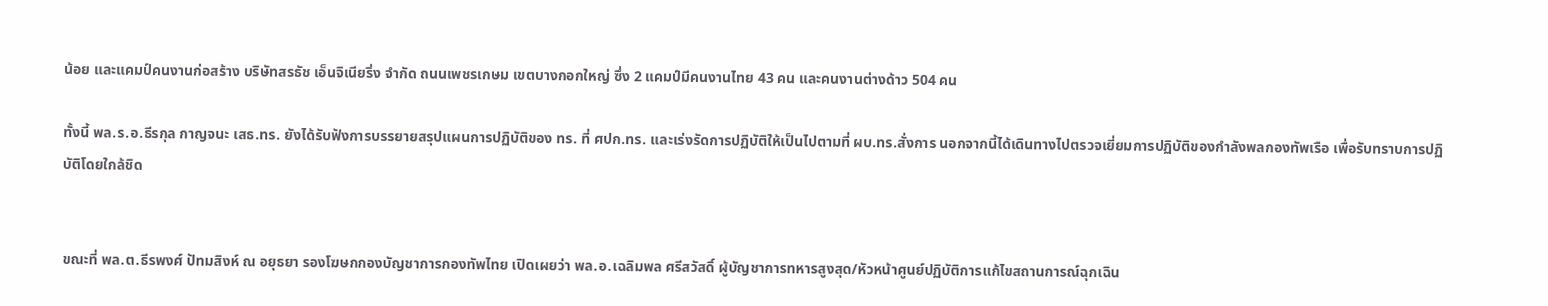น้อย และแคมป์คนงานก่อสร้าง บริษัทสรธัช เอ็นจิเนียริ่ง จำกัด ถนนเพชรเกษม เขตบางกอกใหญ่ ซึ่ง 2 แคมป์มีคนงานไทย 43 คน และคนงานต่างด้าว 504 คน

ทั้งนี้ พล.ร.อ.ธีรกุล กาญจนะ เสธ.ทร. ยังได้รับฟังการบรรยายสรุปแผนการปฏิบัติของ ทร. ที่ ศปก.ทร. และเร่งรัดการปฏิบัติให้เป็นไปตามที่ ผบ.ทร.สั่งการ นอกจากนี้ได้เดินทางไปตรวจเยี่ยมการปฏิบัติของกำลังพลกองทัพเรือ เพื่อรับทราบการปฏิบัติโดยใกล้ชิด


ขณะที่ พล.ต.ธีรพงศ์ ปัทมสิงห์ ณ อยุธยา รองโฆษกกองบัญชาการกองทัพไทย เปิดเผยว่า พล.อ.เฉลิมพล ศรีสวัสดิ์ ผู้บัญชาการทหารสูงสุด/หัวหน้าศูนย์ปฏิบัติการแก้ไขสถานการณ์ฉุกเฉิน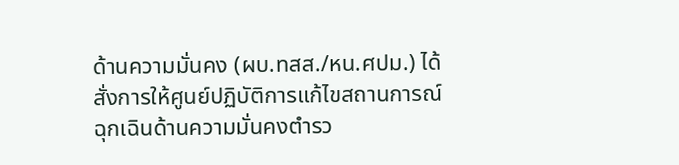ด้านความมั่นคง (ผบ.ทสส./หน.ศปม.) ได้สั่งการให้ศูนย์ปฏิบัติการแก้ไขสถานการณ์ฉุกเฉินด้านความมั่นคงตำรว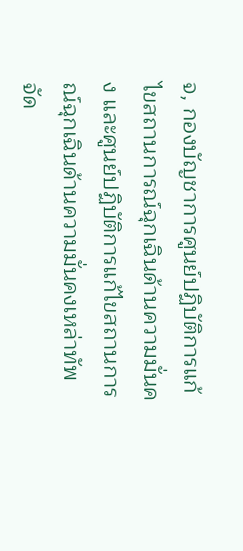จ, กองบัญชาการศูนย์ปฏิบัติการแก้ไขสถานการณ์ฉุกเฉินด้านความมั่นคง และศูนย์ปฏิบัติการแก้ไขสถานการณ์ฉุกเฉินด้านความมั่นคงเหล่าทัพ จัด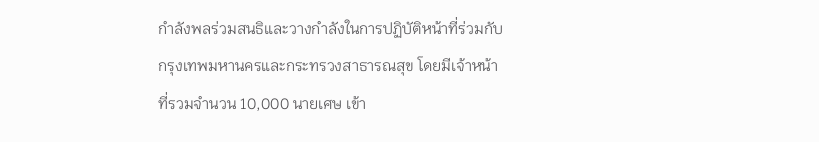กำลังพลร่วมสนธิและวางกำลังในการปฏิบัติหน้าที่ร่วมกับกรุงเทพมหานครและกระทรวงสาธารณสุข โดยมีเจ้าหน้าที่รวมจำนวน 10,000 นายเศษ เข้า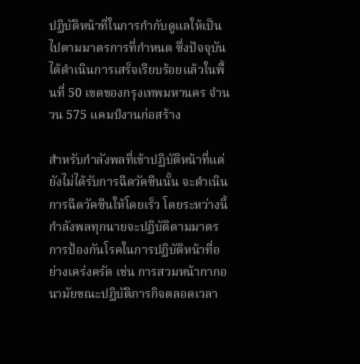ปฏิบัติหน้าที่ในการกำกับดูแลให้เป็นไปตามมาตรการที่กำหนด ซึ่งปัจจุบันได้ดำเนินการเสร็จเรียบร้อยแล้วในพื้นที่ 50 เขตของกรุงเทพมหานคร จำนวน 575 แคมป์งานก่อสร้าง

สำหรับกำลังพลที่เข้าปฏิบัติหน้าที่แต่ยังไม่ได้รับการฉีดวัคซีนนั้น จะดำเนินการฉีดวัคซีนให้โดยเร็ว โดยระหว่างนี้กำลังพลทุกนายจะปฏิบัติตามมาตรการป้องกันโรคในการปฏิบัติหน้าที่อย่างเคร่งครัด เช่น การสวมหน้ากากอนามัยขณะปฏิบัติภารกิจตลอดเวลา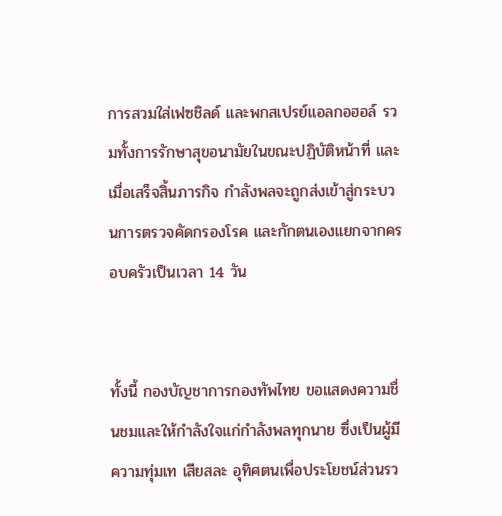การสวมใส่เฟซชิลด์ และพกสเปรย์แอลกอฮอล์ รวมทั้งการรักษาสุขอนามัยในขณะปฏิบัติหน้าที่ และเมื่อเสร็จสิ้นภารกิจ กำลังพลจะถูกส่งเข้าสู่กระบวนการตรวจคัดกรองโรค และกักตนเองแยกจากครอบครัวเป็นเวลา 14 วัน


ทั้งนี้ กองบัญชาการกองทัพไทย ขอแสดงความชื่นชมและให้กำลังใจแก่กำลังพลทุกนาย ซึ่งเป็นผู้มีความทุ่มเท เสียสละ อุทิศตนเพื่อประโยชน์ส่วนรว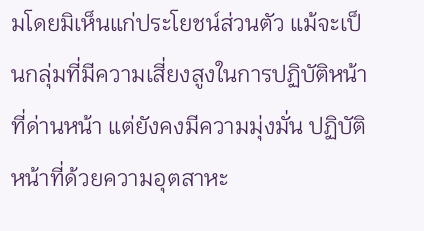มโดยมิเห็นแก่ประโยชน์ส่วนตัว แม้จะเป็นกลุ่มที่มีความเสี่ยงสูงในการปฏิบัติหน้าที่ด่านหน้า แต่ยังคงมีความมุ่งมั่น ปฏิบัติหน้าที่ด้วยความอุตสาหะ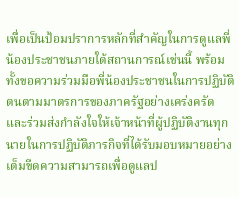เพื่อเป็นป้อมปราการหลักที่สำคัญในการดูแลพี่น้องประชาชนภายใต้สถานการณ์เช่นนี้ พร้อมทั้งขอความร่วมมือพี่น้องประชาชนในการปฏิบัติตนตามมาตรการของภาครัฐอย่างเคร่งครัด และร่วมส่งกำลังใจให้เจ้าหน้าที่ผู้ปฏิบัติงานทุกนายในการปฏิบัติภารกิจที่ได้รับมอบหมายอย่างเต็มขีดความสามารถเพื่อดูแลป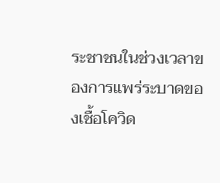ระชาชนในช่วงเวลาของการแพร่ระบาดของเชื้อโควิด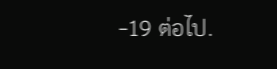-19 ต่อไป.